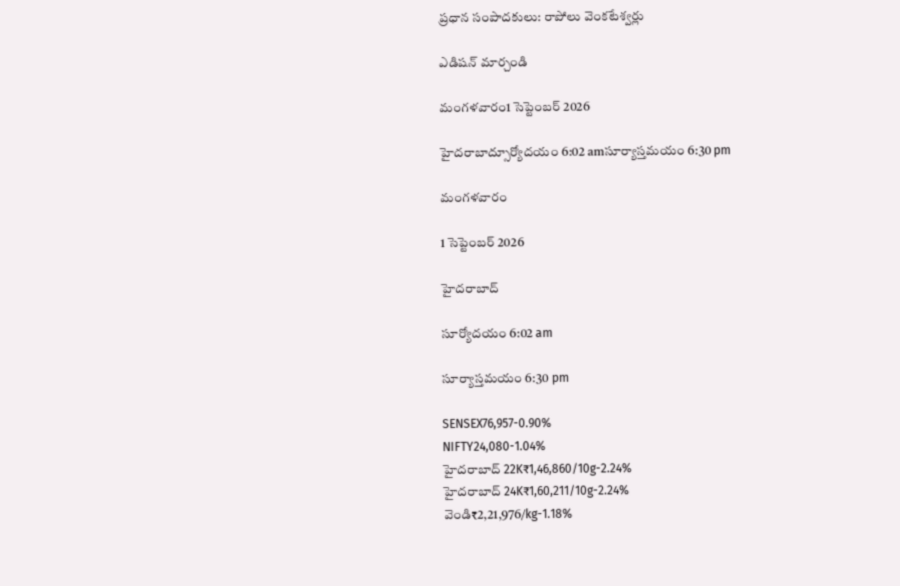ప్రధాన సంపాదకులు: రాపోలు వెంకటేశ్వర్లు

ఎడిషన్ మార్చండి

మంగళవారం1 సెప్టెంబర్ 2026

హైదరాబాద్సూర్యోదయం 6:02 amసూర్యాస్తమయం 6:30 pm

మంగళవారం

1 సెప్టెంబర్ 2026

హైదరాబాద్

సూర్యోదయం 6:02 am

సూర్యాస్తమయం 6:30 pm

SENSEX76,957-0.90%
NIFTY24,080-1.04%
హైదరాబాద్ 22K₹1,46,860/10g-2.24%
హైదరాబాద్ 24K₹1,60,211/10g-2.24%
వెండి₹2,21,976/kg-1.18%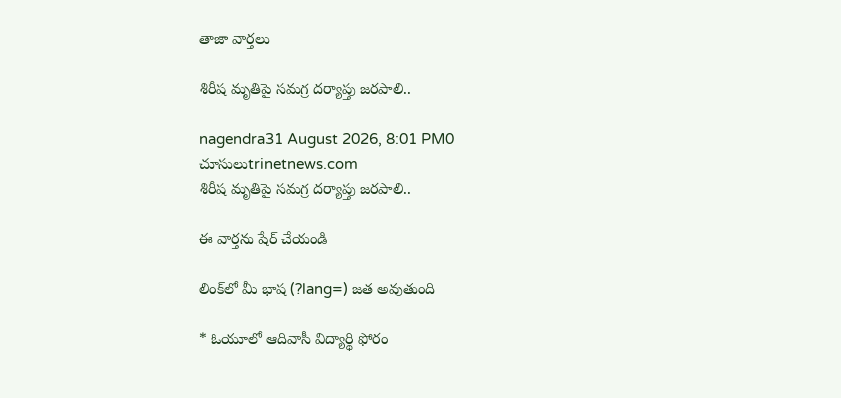తాజా వార్తలు

శిరీష మృతిపై సమగ్ర దర్యాప్తు జరపాలి..

nagendra31 August 2026, 8:01 PM0 చూసులుtrinetnews.com
శిరీష మృతిపై సమగ్ర దర్యాప్తు జరపాలి..

ఈ వార్తను షేర్ చేయండి

లింక్‌లో మీ భాష (?lang=) జత అవుతుంది

* ఓయూలో ఆదివాసీ విద్యార్థి ఫోరం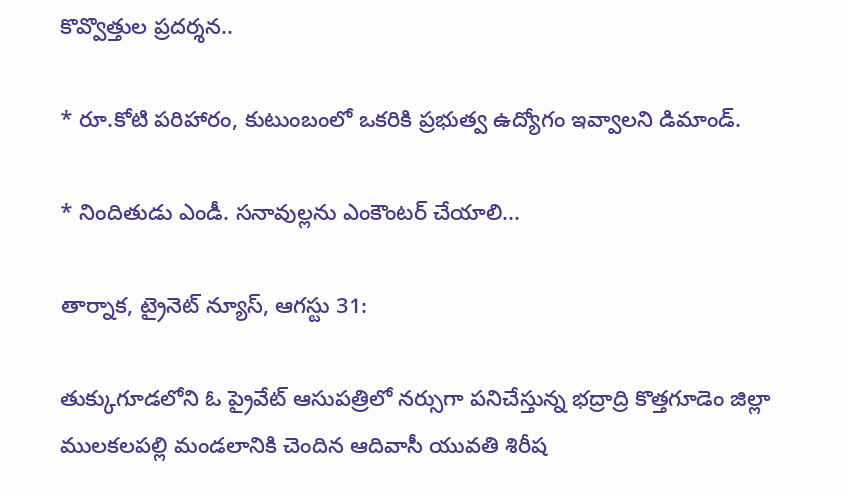కొవ్వొత్తుల ప్రదర్శన..

* రూ.కోటి పరిహారం, కుటుంబంలో ఒకరికి ప్రభుత్వ ఉద్యోగం ఇవ్వాలని డిమాండ్.

* నిందితుడు ఎండీ. సనావుల్లను ఎంకౌంటర్ చేయాలి...

తార్నాక, ట్రైనెట్ న్యూస్, ఆగస్టు 31:

తుక్కుగూడలోని ఓ ప్రైవేట్ ఆసుపత్రిలో నర్సుగా పనిచేస్తున్న భద్రాద్రి కొత్తగూడెం జిల్లా ములకలపల్లి మండలానికి చెందిన ఆదివాసీ యువతి శిరీష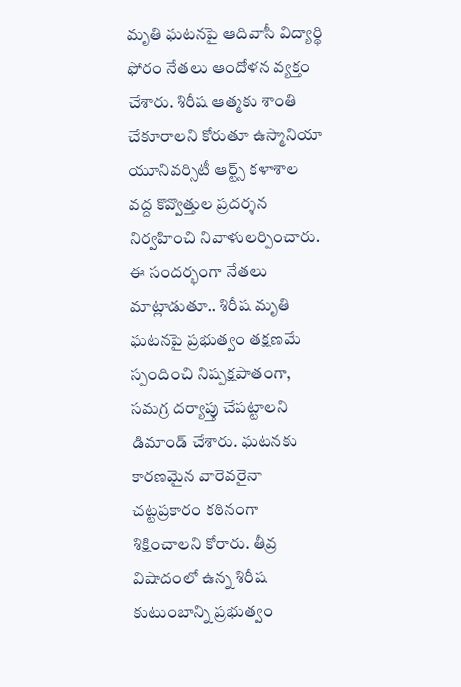మృతి ఘటనపై ఆదివాసీ విద్యార్థి ఫోరం నేతలు ఆందోళన వ్యక్తం చేశారు. శిరీష ఆత్మకు శాంతి చేకూరాలని కోరుతూ ఉస్మానియా యూనివర్సిటీ ఆర్ట్స్ కళాశాల వద్ద కొవ్వొత్తుల ప్రదర్శన నిర్వహించి నివాళులర్పించారు. ఈ సందర్భంగా నేతలు మాట్లాడుతూ.. శిరీష మృతి ఘటనపై ప్రభుత్వం తక్షణమే స్పందించి నిష్పక్షపాతంగా, సమగ్ర దర్యాప్తు చేపట్టాలని డిమాండ్ చేశారు. ఘటనకు కారణమైన వారెవరైనా చట్టప్రకారం కఠినంగా శిక్షించాలని కోరారు. తీవ్ర విషాదంలో ఉన్న శిరీష కుటుంబాన్ని ప్రభుత్వం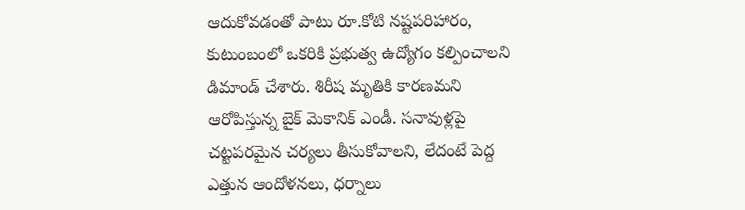ఆదుకోవడంతో పాటు రూ.కోటి నష్టపరిహారం, కుటుంబంలో ఒకరికి ప్రభుత్వ ఉద్యోగం కల్పించాలని డిమాండ్ చేశారు. శిరీష మృతికి కారణమని ఆరోపిస్తున్న బైక్ మెకానిక్ ఎండీ. సనావుళ్లపై చట్టపరమైన చర్యలు తీసుకోవాలని, లేదంటే పెద్ద ఎత్తున ఆందోళనలు, ధర్నాలు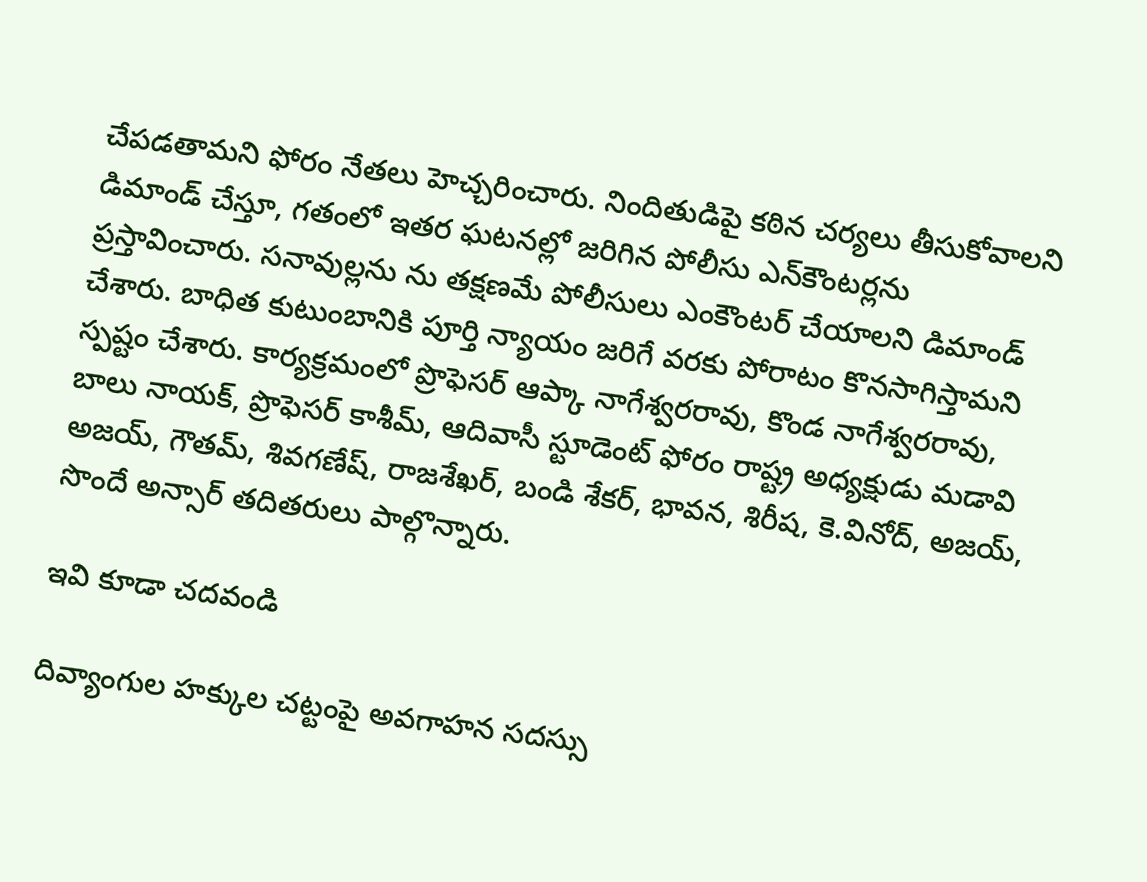చేపడతామని ఫోరం నేతలు హెచ్చరించారు. నిందితుడిపై కఠిన చర్యలు తీసుకోవాలని డిమాండ్ చేస్తూ, గతంలో ఇతర ఘటనల్లో జరిగిన పోలీసు ఎన్‌కౌంటర్లను ప్రస్తావించారు. సనావుల్లను ను తక్షణమే పోలీసులు ఎంకౌంటర్ చేయాలని డిమాండ్ చేశారు. బాధిత కుటుంబానికి పూర్తి న్యాయం జరిగే వరకు పోరాటం కొనసాగిస్తామని స్పష్టం చేశారు. కార్యక్రమంలో ప్రొఫెసర్ ఆప్కా నాగేశ్వరరావు, కొండ నాగేశ్వరరావు, బాలు నాయక్, ప్రొఫెసర్ కాశీమ్, ఆదివాసీ స్టూడెంట్ ఫోరం రాష్ట్ర అధ్యక్షుడు మడావి అజయ్, గౌతమ్, శివగణేష్, రాజశేఖర్, బండి శేకర్, భావన, శిరీష, కె.వినోద్, అజయ్, సొందే అన్సార్ తదితరులు పాల్గొన్నారు.

ఇవి కూడా చదవండి

దివ్యాంగుల హక్కుల చట్టంపై అవగాహన సదస్సు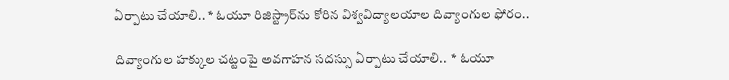ఏర్పాటు చేయాలి.. * ఓయూ రిజిస్ట్రార్‌ను కోరిన విశ్వవిద్యాలయాల దివ్యాంగుల ఫోరం..

దివ్యాంగుల హక్కుల చట్టంపై అవగాహన సదస్సు ఏర్పాటు చేయాలి..  * ఓయూ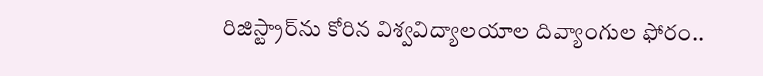రిజిస్ట్రార్‌ను కోరిన విశ్వవిద్యాలయాల దివ్యాంగుల ఫోరం..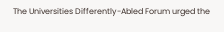The Universities Differently-Abled Forum urged the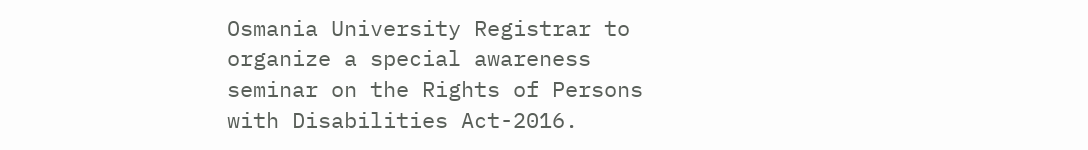Osmania University Registrar to organize a special awareness seminar on the Rights of Persons with Disabilities Act-2016.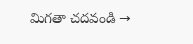మిగతా చదవండి →